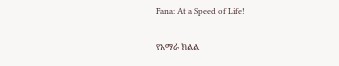Fana: At a Speed of Life!

የአማራ ክልል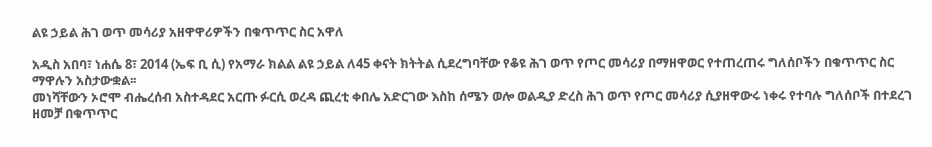ልዩ ኃይል ሕገ ወጥ መሳሪያ አዘዋዋሪዎችን በቁጥጥር ስር አዋለ

አዲስ አበባ፣ ነሐሴ 8፣ 2014 (ኤፍ ቢ ሲ) የአማራ ክልል ልዩ ኃይል ለ45 ቀናት ክትትል ሲደረግባቸው የቆዩ ሕገ ወጥ የጦር መሳሪያ በማዘዋወር የተጠረጠሩ ግለሰቦችን በቁጥጥር ስር ማዋሉን አስታውቋል፡፡
መነሻቸውን ኦሮሞ ብሔረሰብ አስተዳደር አርጡ ፉርሲ ወረዳ ጪረቲ ቀበሌ አድርገው እስከ ሰሜን ወሎ ወልዲያ ድረስ ሕገ ወጥ የጦር መሳሪያ ሲያዘዋውሩ ነቀሩ የተባሉ ግለሰቦች በተደረገ ዘመቻ በቁጥጥር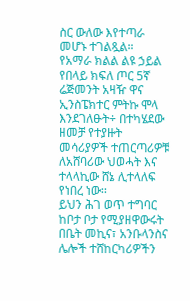ስር ውለው እየተጣራ መሆኑ ተገልጿል።
የአማራ ክልል ልዩ ኃይል የበላይ ክፍለ ጦር 5ኛ ሬጅመንት አዛዥ ዋና ኢንስፔክተር ምትኩ ሞላ እንደገለፁት÷ በተካሄደው ዘመቻ የተያዙት መሳሪያዎች ተጠርጣሪዎቹ ለአሸባሪው ህወሓት እና ተላላኪው ሸኔ ሊተላለፍ የነበረ ነው፡፡
ይህን ሕገ ወጥ ተግባር ከቦታ ቦታ የሚያዘዋውሩት በቤት መኪና፣ አንቡላንስና ሌሎች ተሸከርካሪዎችን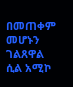በመጠቀም መሆኑን ገልጸዋል ሲል አሚኮ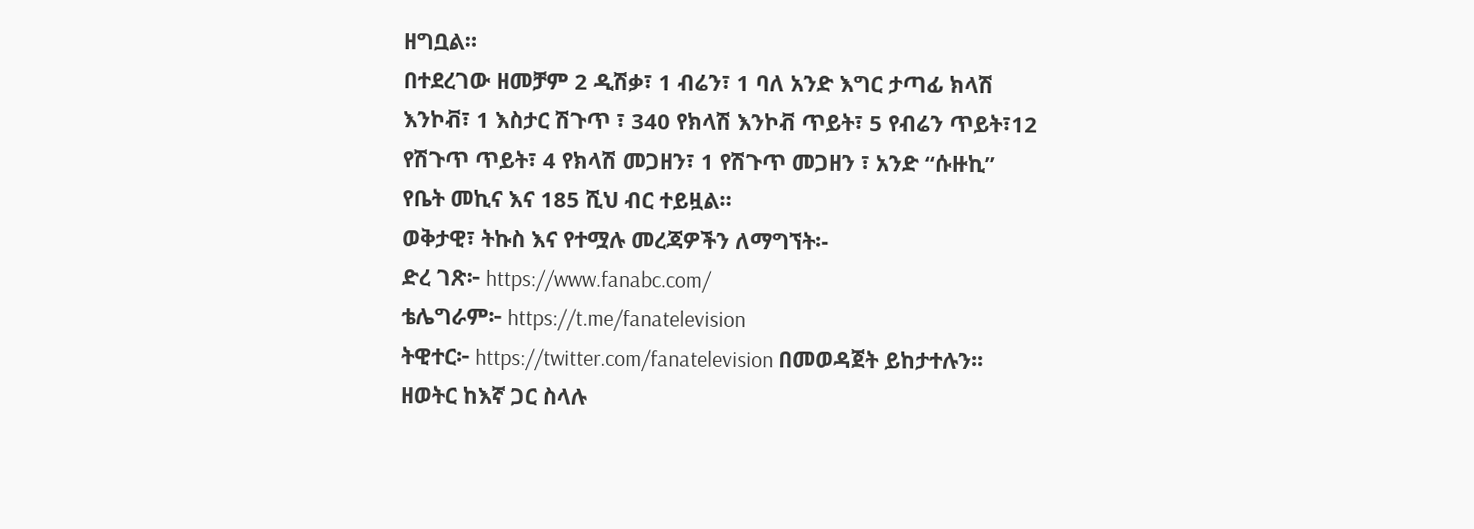ዘግቧል።
በተደረገው ዘመቻም 2 ዲሽቃ፣ 1 ብሬን፣ 1 ባለ አንድ እግር ታጣፊ ክላሽ እንኮቭ፣ 1 እስታር ሽጉጥ ፣ 340 የክላሽ እንኮቭ ጥይት፣ 5 የብሬን ጥይት፣12 የሽጉጥ ጥይት፣ 4 የክላሽ መጋዘን፣ 1 የሽጉጥ መጋዘን ፣ አንድ “ሱዙኪ” የቤት መኪና እና 185 ሺህ ብር ተይዟል።
ወቅታዊ፣ ትኩስ እና የተሟሉ መረጃዎችን ለማግኘት፡-
ድረ ገጽ፦ https://www.fanabc.com/
ቴሌግራም፦ https://t.me/fanatelevision
ትዊተር፦ https://twitter.com/fanatelevision በመወዳጀት ይከታተሉን፡፡
ዘወትር ከእኛ ጋር ስላሉ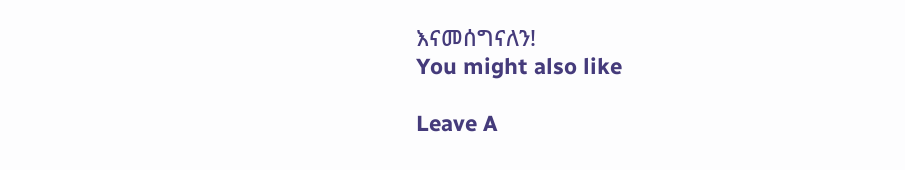እናመሰግናለን!
You might also like

Leave A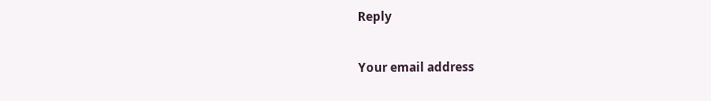Reply

Your email address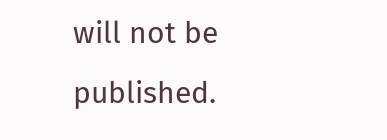will not be published.